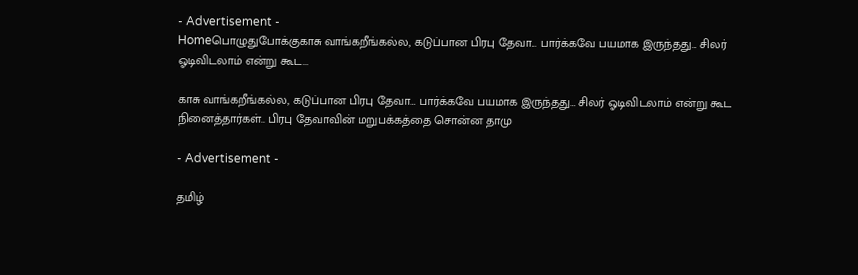- Advertisement -
Homeபொழுதுபோக்குகாசு வாங்கறீங்கல்ல, கடுப்பான பிரபு தேவா... பார்க்கவே பயமாக இருந்தது... சிலர் ஓடிவிடலாம் என்று கூட...

காசு வாங்கறீங்கல்ல, கடுப்பான பிரபு தேவா… பார்க்கவே பயமாக இருந்தது… சிலர் ஓடிவிடலாம் என்று கூட நினைத்தார்கள்.. பிரபு தேவாவின் மறுபக்கத்தை சொன்ன தாமு

- Advertisement -

தமிழ்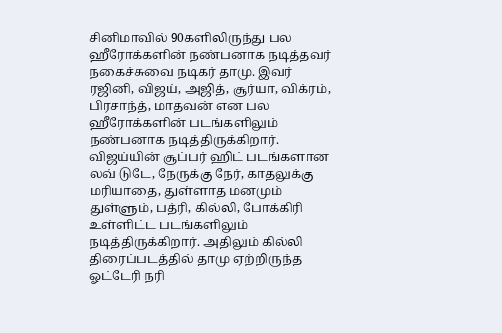சினிமாவில் 90களிலிருந்து பல ஹீரோக்களின் நண்பனாக நடித்தவர் நகைச்சுவை நடிகர் தாமு. இவர் ரஜினி, விஜய், அஜித், சூர்யா, விக்ரம், பிரசாந்த், மாதவன் என பல ஹீரோக்களின் படங்களிலும் நண்பனாக நடித்திருக்கிறார். விஜய்யின் சூப்பர் ஹிட் படங்களான லவ் டுடே, நேருக்கு நேர், காதலுக்கு மரியாதை, துள்ளாத மனமும் துள்ளும், பத்ரி, கில்லி, போக்கிரி உள்ளிட்ட படங்களிலும் நடித்திருக்கிறார். அதிலும் கில்லி திரைப்படத்தில் தாமு ஏற்றிருந்த ஓட்டேரி நரி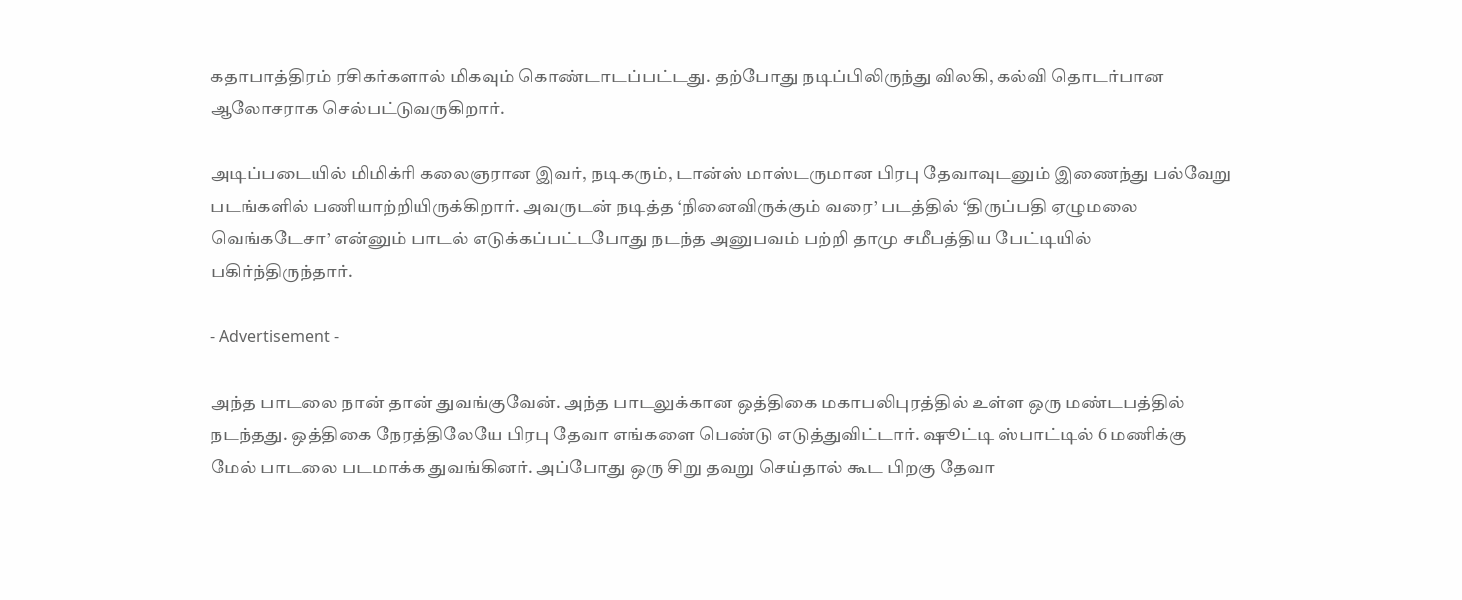கதாபாத்திரம் ரசிகர்களால் மிகவும் கொண்டாடப்பட்டது. தற்போது நடிப்பிலிருந்து விலகி, கல்வி தொடர்பான ஆலோசராக செல்பட்டுவருகிறார்.

அடிப்படையில் மிமிக்ரி கலைஞரான இவர், நடிகரும், டான்ஸ் மாஸ்டருமான பிரபு தேவாவுடனும் இணைந்து பல்வேறு படங்களில் பணியாற்றியிருக்கிறார். அவருடன் நடித்த ‘நினைவிருக்கும் வரை’ படத்தில் ‘திருப்பதி ஏழுமலை வெங்கடேசா’ என்னும் பாடல் எடுக்கப்பட்டபோது நடந்த அனுபவம் பற்றி தாமு சமீபத்திய பேட்டியில் பகிர்ந்திருந்தார்.

- Advertisement -

அந்த பாடலை நான் தான் துவங்குவேன். அந்த பாடலுக்கான ஒத்திகை மகாபலிபுரத்தில் உள்ள ஒரு மண்டபத்தில் நடந்தது. ஒத்திகை நேரத்திலேயே பிரபு தேவா எங்களை பெண்டு எடுத்துவிட்டார். ஷூட்டி ஸ்பாட்டில் 6 மணிக்கு மேல் பாடலை படமாக்க துவங்கினர். அப்போது ஒரு சிறு தவறு செய்தால் கூட பிறகு தேவா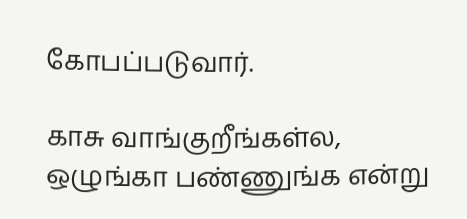கோபப்படுவார்.

காசு வாங்குறீங்கள்ல, ஒழுங்கா பண்ணுங்க என்று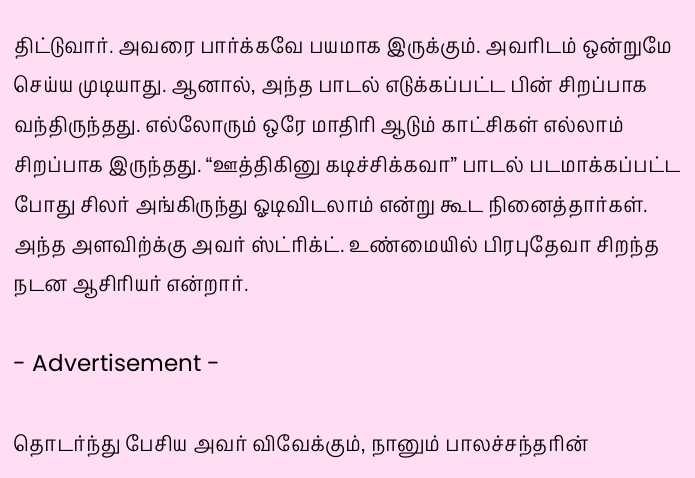திட்டுவார். அவரை பார்க்கவே பயமாக இருக்கும். அவரிடம் ஒன்றுமே செய்ய முடியாது. ஆனால், அந்த பாடல் எடுக்கப்பட்ட பின் சிறப்பாக வந்திருந்தது. எல்லோரும் ஒரே மாதிரி ஆடும் காட்சிகள் எல்லாம் சிறப்பாக இருந்தது. “ஊத்திகினு கடிச்சிக்கவா” பாடல் படமாக்கப்பட்ட போது சிலர் அங்கிருந்து ஓடிவிடலாம் என்று கூட நினைத்தார்கள். அந்த அளவிற்க்கு அவர் ஸ்ட்ரிக்ட். உண்மையில் பிரபுதேவா சிறந்த நடன ஆசிரியர் என்றார்.

- Advertisement -

தொடர்ந்து பேசிய அவர் விவேக்கும், நானும் பாலச்சந்தரின்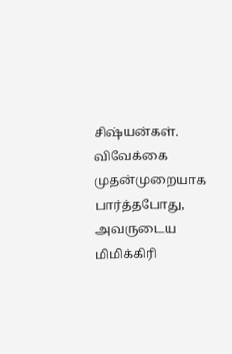சிஷ்யன்கள். விவேக்கை முதன்முறையாக பார்த்தபோது, அவருடைய மிமிக்கிரி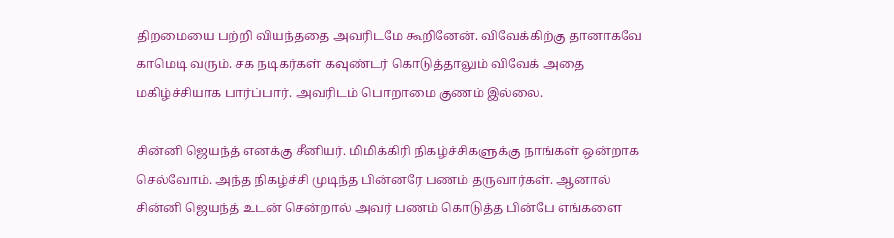திறமையை பற்றி வியந்ததை அவரிடமே கூறினேன். விவேக்கிற்கு தானாகவே காமெடி வரும். சக நடிகர்கள் கவுண்டர் கொடுத்தாலும் விவேக் அதை மகிழ்ச்சியாக பார்ப்பார். அவரிடம் பொறாமை குணம் இல்லை.

சின்னி ஜெயந்த் எனக்கு சீனியர். மிமிக்கிரி நிகழ்ச்சிகளுக்கு நாங்கள் ஒன்றாக செல்வோம். அந்த நிகழ்ச்சி முடிந்த பின்னரே பணம் தருவார்கள். ஆனால் சின்னி ஜெயந்த் உடன் சென்றால் அவர் பணம் கொடுத்த பின்பே எங்களை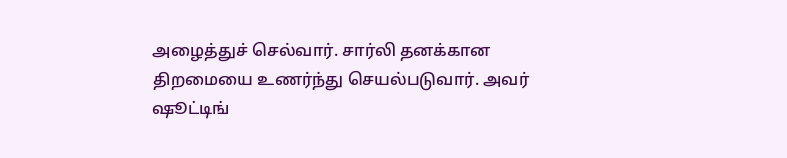அழைத்துச் செல்வார். சார்லி தனக்கான திறமையை உணர்ந்து செயல்படுவார். அவர் ஷூட்டிங்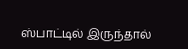ஸ்பாட்டில் இருந்தால்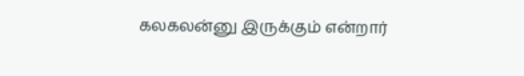கலகலன்னு இருக்கும் என்றார்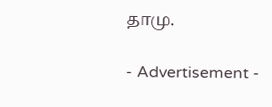தாமு.

- Advertisement -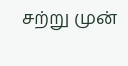சற்று முன்